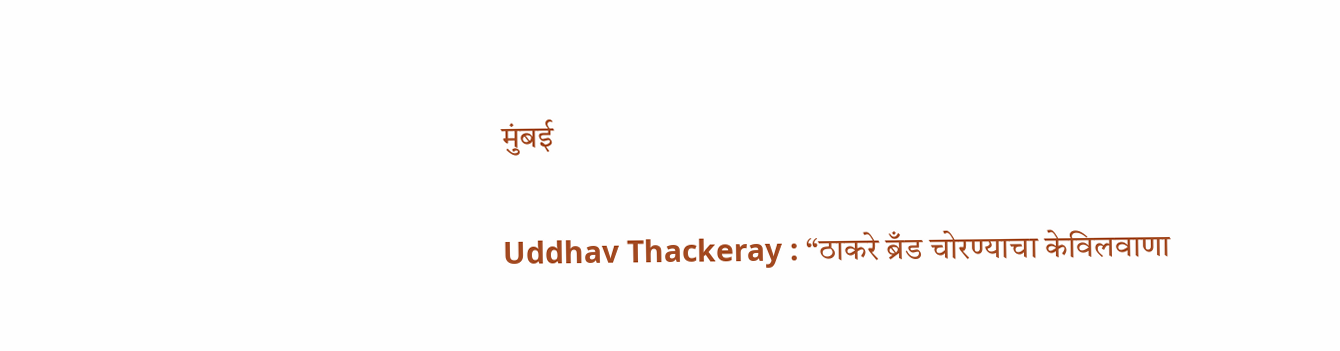मुंबई

Uddhav Thackeray : “ठाकरे ब्रँड चोरण्याचा केविलवाणा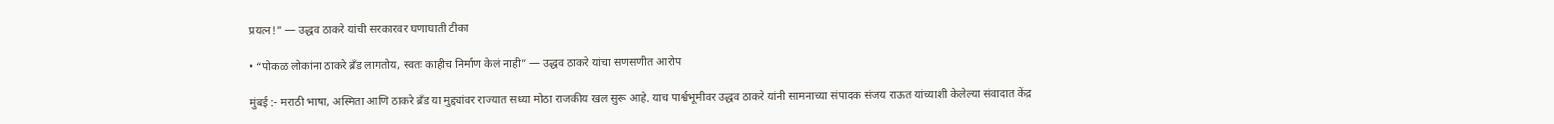प्रयत्न!” — उद्धव ठाकरे यांची सरकारवर घणाघाती टीका

• “पोकळ लोकांना ठाकरे ब्रँड लागतोय, स्वतः काहीच निर्माण केलं नाही” — उद्धव ठाकरे यांचा सणसणीत आरोप

मुंबई :- मराठी भाषा, अस्मिता आणि ठाकरे ब्रँड या मुद्द्यांवर राज्यात सध्या मोठा राजकीय खल सुरू आहे. याच पार्श्वभूमीवर उद्धव ठाकरे यांनी सामनाच्या संपादक संजय राऊत यांच्याशी केलेल्या संवादात केंद्र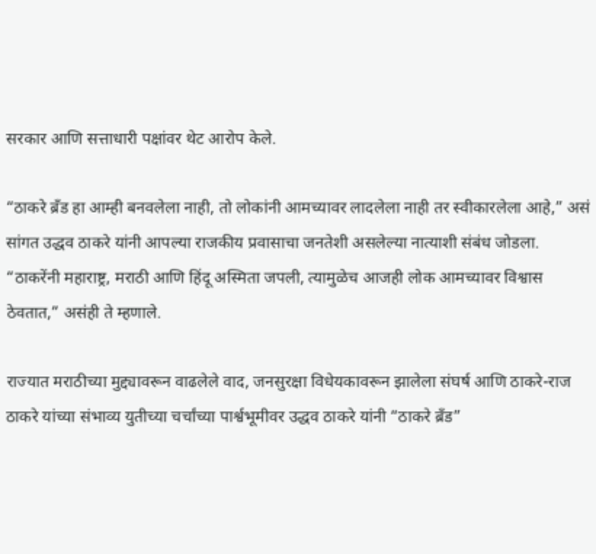सरकार आणि सत्ताधारी पक्षांवर थेट आरोप केले.

“ठाकरे ब्रँड हा आम्ही बनवलेला नाही, तो लोकांनी आमच्यावर लादलेला नाही तर स्वीकारलेला आहे,” असं सांगत उद्धव ठाकरे यांनी आपल्या राजकीय प्रवासाचा जनतेशी असलेल्या नात्याशी संबंध जोडला. “ठाकरेंनी महाराष्ट्र, मराठी आणि हिंदू अस्मिता जपली, त्यामुळेच आजही लोक आमच्यावर विश्वास ठेवतात,” असंही ते म्हणाले.

राज्यात मराठीच्या मुद्द्यावरून वाढलेले वाद, जनसुरक्षा विधेयकावरून झालेला संघर्ष आणि ठाकरे-राज ठाकरे यांच्या संभाव्य युतीच्या चर्चांच्या पार्श्वभूमीवर उद्धव ठाकरे यांनी “ठाकरे ब्रँड”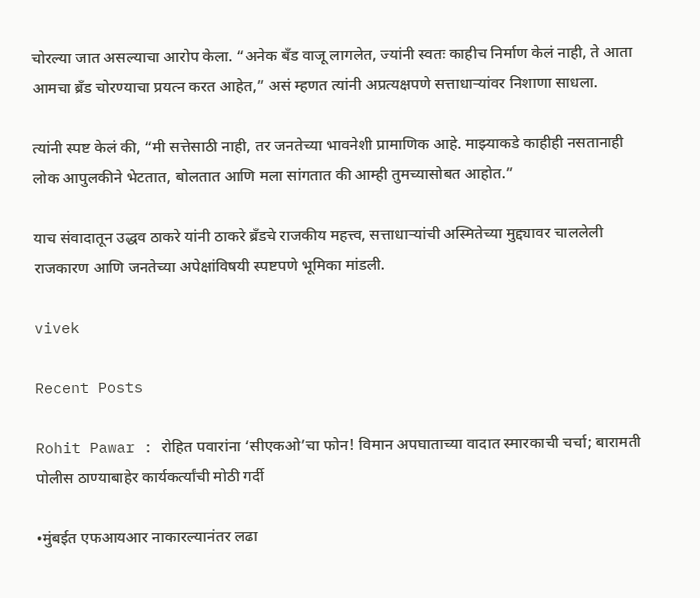चोरल्या जात असल्याचा आरोप केला. “अनेक बँड वाजू लागलेत, ज्यांनी स्वतः काहीच निर्माण केलं नाही, ते आता आमचा ब्रँड चोरण्याचा प्रयत्न करत आहेत,” असं म्हणत त्यांनी अप्रत्यक्षपणे सत्ताधाऱ्यांवर निशाणा साधला.

त्यांनी स्पष्ट केलं की, “मी सत्तेसाठी नाही, तर जनतेच्या भावनेशी प्रामाणिक आहे. माझ्याकडे काहीही नसतानाही लोक आपुलकीने भेटतात, बोलतात आणि मला सांगतात की आम्ही तुमच्यासोबत आहोत.”

याच संवादातून उद्धव ठाकरे यांनी ठाकरे ब्रँडचे राजकीय महत्त्व, सत्ताधाऱ्यांची अस्मितेच्या मुद्द्यावर चाललेली राजकारण आणि जनतेच्या अपेक्षांविषयी स्पष्टपणे भूमिका मांडली.

vivek

Recent Posts

Rohit Pawar : रोहित पवारांना ‘सीएकओ’चा फोन! विमान अपघाताच्या वादात स्मारकाची चर्चा; बारामती पोलीस ठाण्याबाहेर कार्यकर्त्यांची मोठी गर्दी

•मुंबईत एफआयआर नाकारल्यानंतर लढा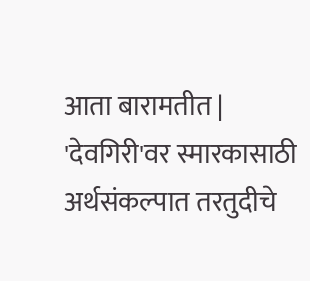आता बारामतीत | 'देवगिरी'वर स्मारकासाठी अर्थसंकल्पात तरतुदीचे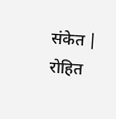संकेत | रोहित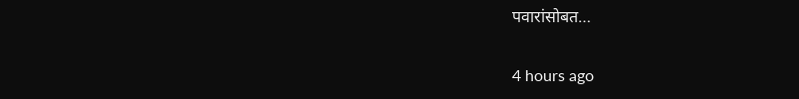पवारांसोबत…

4 hours ago